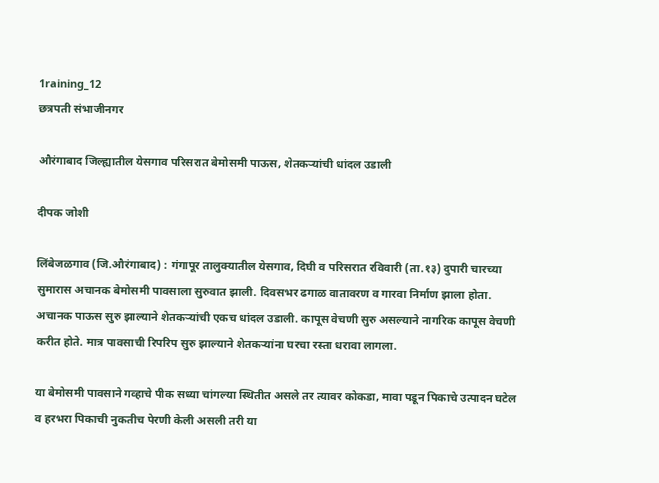1raining_12
छत्रपती संभाजीनगर

औरंगाबाद जिल्ह्यातील येसगाव परिसरात बेमोसमी पाऊस, शेतकऱ्यांची धांदल उडाली

दीपक जोशी

लिंबेजळगाव (जि.औरंगाबाद) : गंगापूर तालुक्यातील येसगाव, दिघी व परिसरात रविवारी (ता.१३) दुपारी चारच्या सुमारास अचानक बेमोसमी पावसाला सुरुवात झाली. दिवसभर ढगाळ वातावरण व गारवा निर्माण झाला होता. अचानक पाऊस सुरु झाल्याने शेतकऱ्यांची एकच धांदल उडाली. कापूस वेचणी सुरु असल्याने नागरिक कापूस वेचणी करीत होते. मात्र पावसाची रिपरिप सुरु झाल्याने शेतकऱ्यांना घरचा रस्ता धरावा लागला.

या बेमोसमी पावसाने गव्हाचे पीक सध्या चांगल्या स्थितीत असले तर त्यावर कोकडा, मावा पडून पिकाचे उत्पादन घटेल व हरभरा पिकाची नुकतीच पेरणी केली असली तरी या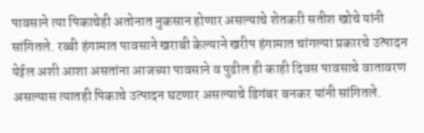पावसाने त्या पिकाचेही अतोनात नुकसान होणार असल्याचे शेतकरी सतीश खोचे यांनी सांगितले. रब्बी हंगामात पावसाने खराबी केल्याने खरीप हंगामात चांगल्या प्रकारचे उत्पादन येईल अशी आशा असतांना आजच्या पावसाने व पुढील ही काही दिवस पावसाचे वातावरण असल्यास त्यातही पिकाचे उत्पादन घटणार असल्याचे डिगंबर बनकर यांनी सांगितले.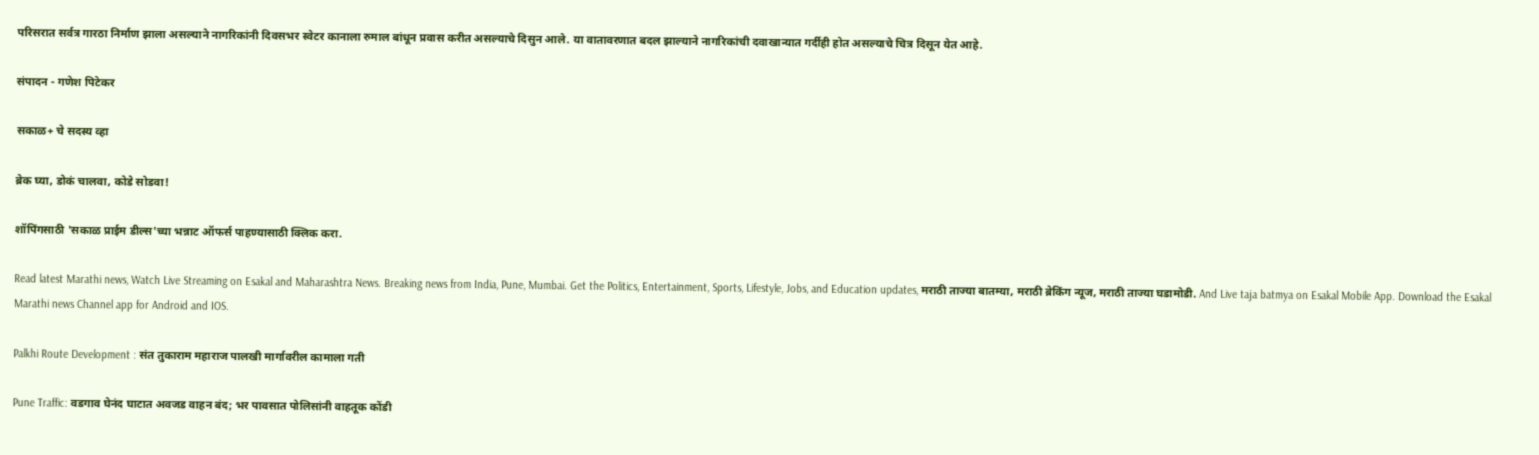परिसरात सर्वत्र गारठा निर्माण झाला असल्याने नागरिकांनी दिवसभर स्वेटर कानाला रुमाल बांधून प्रवास करीत असल्याचे दिसुन आले. या वातावरणात बदल झाल्याने नागरिकांची दवाखान्यात गर्दीही होत असल्याचे चित्र दिसून येत आहे.

संपादन - गणेश पिटेकर

सकाळ+ चे सदस्य व्हा

ब्रेक घ्या, डोकं चालवा, कोडे सोडवा!

शॉपिंगसाठी 'सकाळ प्राईम डील्स'च्या भन्नाट ऑफर्स पाहण्यासाठी क्लिक करा.

Read latest Marathi news, Watch Live Streaming on Esakal and Maharashtra News. Breaking news from India, Pune, Mumbai. Get the Politics, Entertainment, Sports, Lifestyle, Jobs, and Education updates, मराठी ताज्या बातम्या, मराठी ब्रेकिंग न्यूज, मराठी ताज्या घडामोडी. And Live taja batmya on Esakal Mobile App. Download the Esakal Marathi news Channel app for Android and IOS.

Palkhi Route Development : संत तुकाराम महाराज पालखी मार्गावरील कामाला गती

Pune Traffic: वडगाव घेनंद घाटात अवजड वाहन बंद; भर पावसात पोलिसांनी वाहतूक कोंडी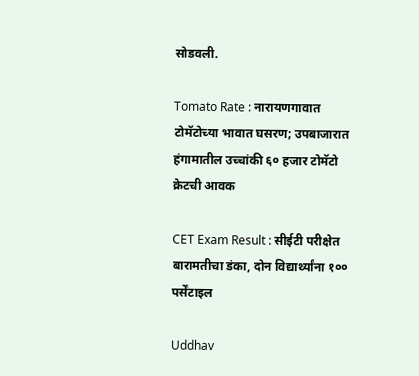सोडवली.

Tomato Rate : नारायणगावात टोमॅटोच्या भावात घसरण; उपबाजारात हंगामातील उच्चांकी ६० हजार टोमॅटो क्रेटची आवक

CET Exam Result : सीईटी परीक्षेत बारामतीचा डंका, दोन विद्यार्थ्यांना १०० पर्सेंटाइल

Uddhav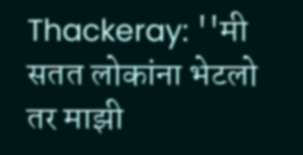Thackeray: ''मी सतत लोकांना भेटलो तर माझी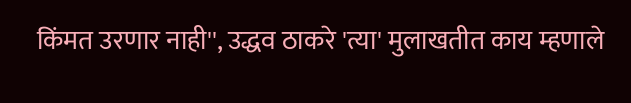किंमत उरणार नाही'', उद्धव ठाकरे 'त्या' मुलाखतीत काय म्हणाले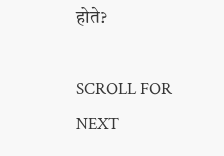होते?

SCROLL FOR NEXT